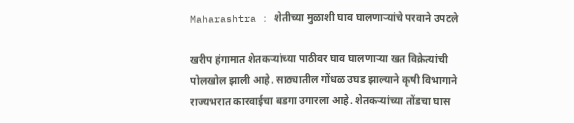Maharashtra : शेतीच्या मुळाशी घाव घालणाऱ्यांचे परवाने उपटले

खरीप हंगामात शेतकऱ्यांच्या पाठीवर घाव घालणाऱ्या खत विक्रेत्यांची पोलखोल झाली आहे. साठ्यातील गोंधळ उघड झाल्याने कृषी विभागाने राज्यभरात कारवाईचा बडगा उगारला आहे. शेतकऱ्यांच्या तोंडचा घास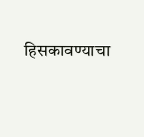हिसकावण्याचा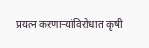प्रयत्न करणाऱ्यांविरोधात कृषी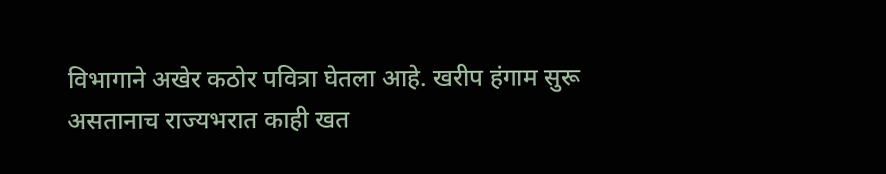विभागाने अखेर कठोर पवित्रा घेतला आहे. खरीप हंगाम सुरू असतानाच राज्यभरात काही खत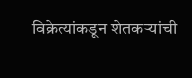विक्रेत्यांकडून शेतकऱ्यांची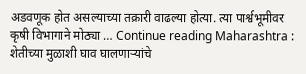अडवणूक होत असल्याच्या तक्रारी वाढल्या होत्या. त्या पार्श्वभूमीवर कृषी विभागाने मोठ्या … Continue reading Maharashtra : शेतीच्या मुळाशी घाव घालणाऱ्यांचे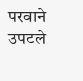परवाने उपटले